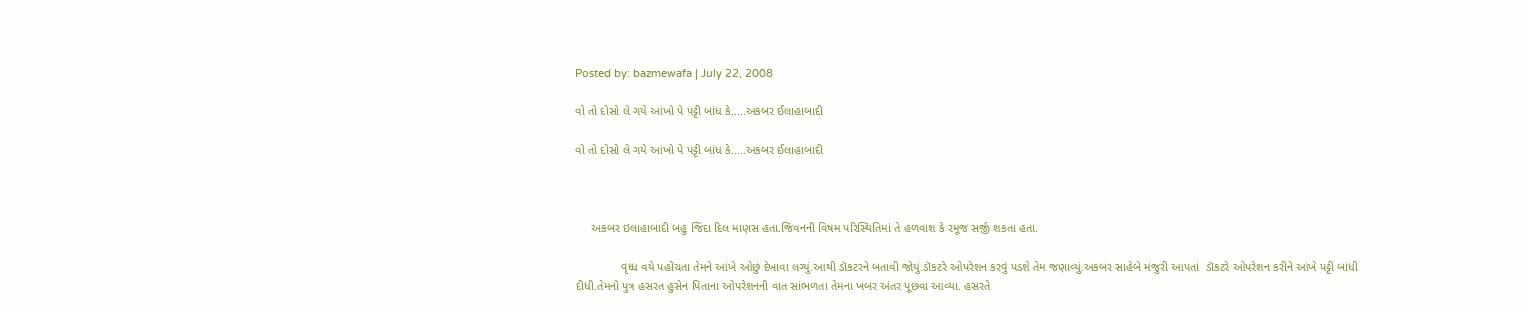Posted by: bazmewafa | July 22, 2008

વો તો દોસો લે ગયે આંખો પે પટ્ટી બાંધ કે…..અકબર ઈલાહાબાદી

વો તો દોસો લે ગયે આંખો પે પટ્ટી બાંધ કે…..અકબર ઈલાહાબાદી



     અકબર ઇલાહાબાદી બહુ જિંદા દિલ માણસ હતા.જિવનની વિષમ પરિસ્થિતિમાં તે હળવાશ કે રમૂજ સર્જી શકતા હતા.

              વૃધ્ધ વયે પહોંચતા તેમને આંખે ઓછું દેખાવા લગ્યું.આથી ડૉકટરને બતાવી જોયું.ડૉકટરે ઓપરેશન કરવું પડશે તેમ જણાવ્યું.અકબર સાહેબે મંજુરી આપતાં  ડૉકટરે ઓપરેશન કરીને આંખે પટ્ટી બાંધી દીધી.તેમનો પુત્ર હસરત હુસેન પિતાના ઓપરેશનની વાત સાંભળતા તેમના ખબર અંતર પૂછવા આવ્યા. હસરતે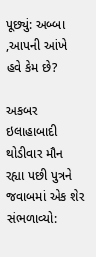પૂછ્યું: અબ્બા ,આપની આંખે હવે કેમ છે?

અકબર ઇલાહાબાદી થોડીવાર મૌન રહ્યા પછી પુત્રને જવાબમાં એક શેર સંભળાવ્યો: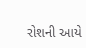રોશની આયે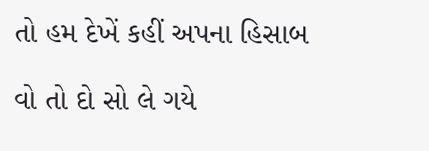તો હમ દેખેં કહીં અપના હિસાબ

વો તો દો સો લે ગયે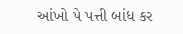આંખો પે પત્તી બાંધ કર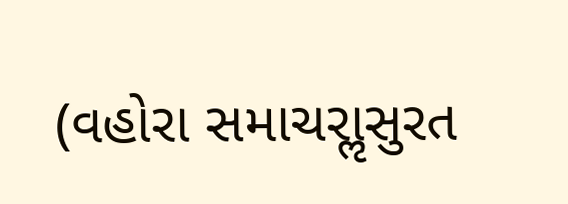(વહોરા સમાચરાૢસુરત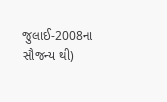જુલાઈ-2008ના સૌજન્ય થી)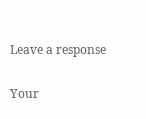Leave a response

Your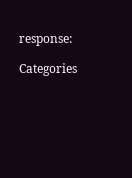response:

Categories